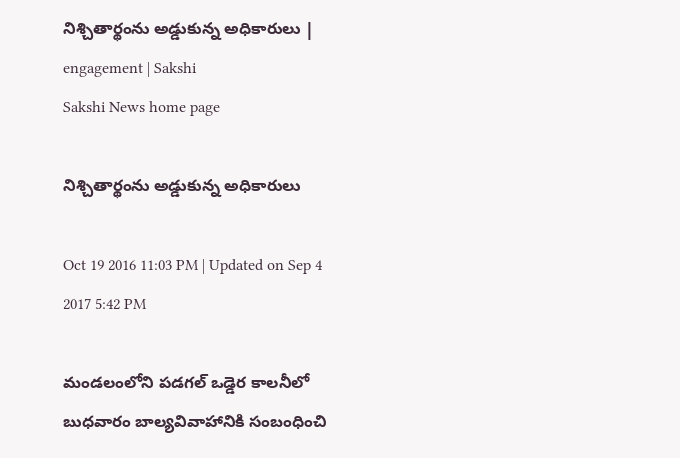నిశ్చితార్థంను అడ్డుకున్న అధికారులు | engagement | Sakshi
Sakshi News home page

నిశ్చితార్థంను అడ్డుకున్న అధికారులు

Oct 19 2016 11:03 PM | Updated on Sep 4 2017 5:42 PM

మండలంలోని పడగల్‌ ఒడ్డెర కాలనీలో బుధవారం బాల్యవివాహానికి సంబంధించి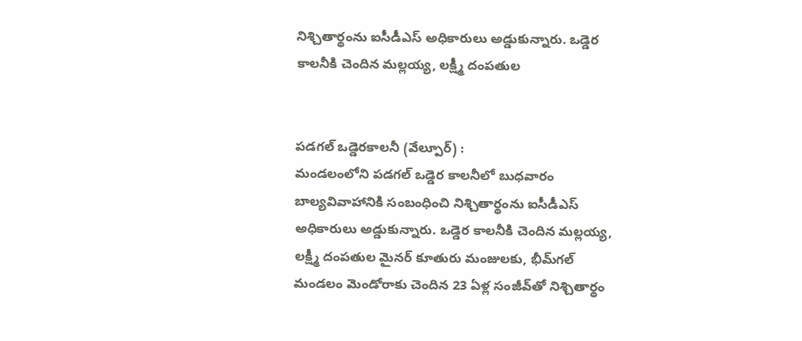నిశ్చితార్థంను ఐసీడీఎస్‌ అధికారులు అడ్డుకున్నారు. ఒడ్డెర కాలనీకి చెందిన మల్లయ్య, లక్ష్మీ దంపతుల


పడగల్‌ ఒడ్డెరకాలనీ (వేల్పూర్‌) :
మండలంలోని పడగల్‌ ఒడ్డెర కాలనీలో బుధవారం బాల్యవివాహానికి సంబంధించి నిశ్చితార్థంను ఐసీడీఎస్‌ అధికారులు అడ్డుకున్నారు. ఒడ్డెర కాలనీకి చెందిన మల్లయ్య, లక్ష్మీ దంపతుల మైనర్‌ కూతురు మంజులకు, భీమ్‌గల్‌ మండలం మెండోరాకు చెందిన 23 ఏళ్ల సంజీవ్‌తో నిశ్చితార్థం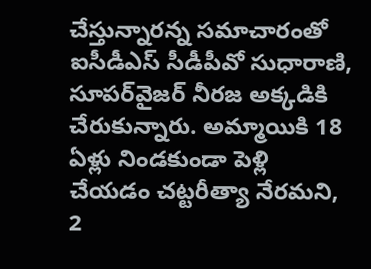చేస్తున్నారన్న సమాచారంతో ఐసీడీఎస్‌ సీడీపీవో సుధారాణి, సూపర్‌వైజర్‌ నీరజ అక్కడికి చేరుకున్నారు. అమ్మాయికి 18 ఏళ్లు నిండకుండా పెళ్లి చేయడం చట్టరీత్యా నేరమని, 2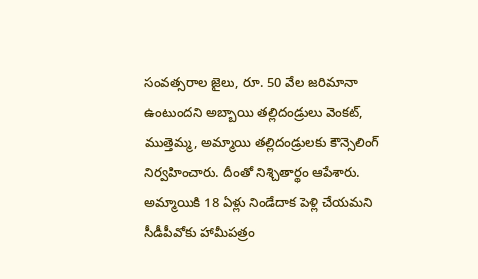సంవత్సరాల జైలు, రూ. 50 వేల జరిమానా ఉంటుందని అబ్బాయి తల్లిదండ్రులు వెంకట్, ముత్తెమ్మ, అమ్మాయి తల్లిదండ్రులకు కౌన్సెలింగ్‌ నిర్వహించారు. దీంతో నిశ్చితార్థం ఆపేశారు. అమ్మాయికి 18 ఏళ్లు నిండేదాక పెళ్లి చేయమని సీడీపీవోకు హామీపత్రం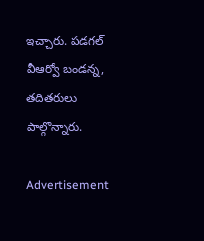ఇచ్చారు. పడగల్‌ వీఆర్వో బండన్న, తదితరులు పాల్గొన్నారు.

Advertisement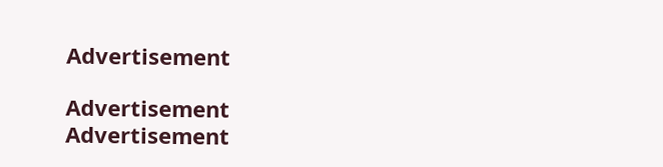Advertisement

Advertisement
Advertisement